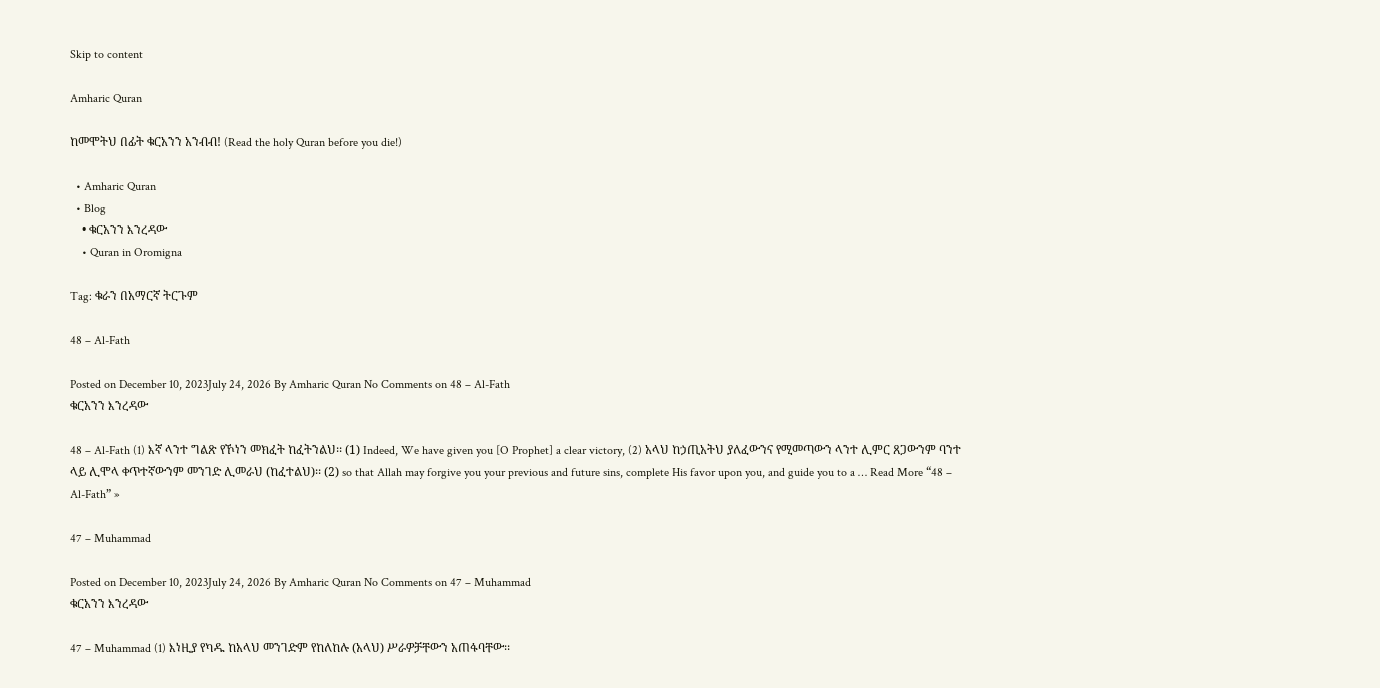Skip to content

Amharic Quran

ከመሞትህ በፊት ቁርአንን አንብብ! (Read the holy Quran before you die!)

  • Amharic Quran
  • Blog
    • ቁርአንን እንረዳው
    • Quran in Oromigna

Tag: ቁራን በአማርኛ ትርጉም

48 – Al-Fath

Posted on December 10, 2023July 24, 2026 By Amharic Quran No Comments on 48 – Al-Fath
ቁርአንን እንረዳው

48 – Al-Fath (1) እኛ ላንተ ግልጽ የኾነን መክፈት ከፈትንልህ፡፡ (1) Indeed, We have given you [O Prophet] a clear victory, (2) አላህ ከኃጢአትህ ያለፈውንና የሚመጣውን ላንተ ሊምር ጸጋውንም ባንተ ላይ ሊሞላ ቀጥተኛውንም መንገድ ሊመራህ (ከፈተልህ)፡፡ (2) so that Allah may forgive you your previous and future sins, complete His favor upon you, and guide you to a … Read More “48 – Al-Fath” »

47 – Muhammad

Posted on December 10, 2023July 24, 2026 By Amharic Quran No Comments on 47 – Muhammad
ቁርአንን እንረዳው

47 – Muhammad (1) እነዚያ የካዱ ከአላህ መንገድም የከለከሉ (አላህ) ሥራዎቻቸውን አጠፋባቸው፡፡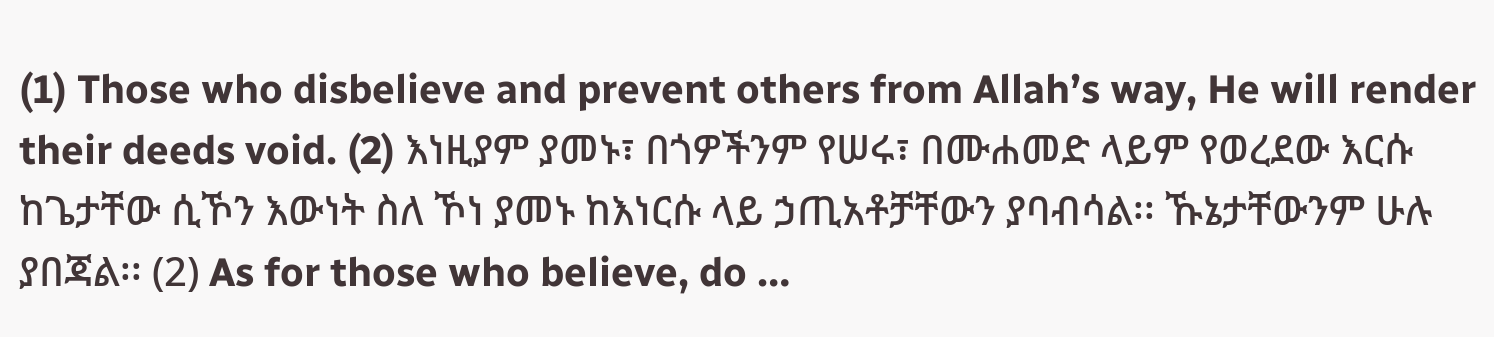(1) Those who disbelieve and prevent others from Allah’s way, He will render their deeds void. (2) እነዚያም ያመኑ፣ በጎዎችንም የሠሩ፣ በሙሐመድ ላይም የወረደው እርሱ ከጌታቸው ሲኾን እውነት ስለ ኾነ ያመኑ ከእነርሱ ላይ ኃጢአቶቻቸውን ያባብሳል፡፡ ኹኔታቸውንም ሁሉ ያበጃል፡፡ (2) As for those who believe, do …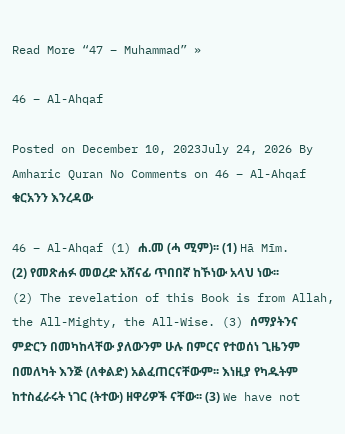Read More “47 – Muhammad” »

46 – Al-Ahqaf

Posted on December 10, 2023July 24, 2026 By Amharic Quran No Comments on 46 – Al-Ahqaf
ቁርአንን እንረዳው

46 – Al-Ahqaf (1) ሐ.መ (ሓ ሚም)፡፡ (1) Hā Mīm. (2) የመጽሐፉ መወረድ አሸናፊ ጥበበኛ ከኾነው አላህ ነው፡፡ (2) The revelation of this Book is from Allah, the All-Mighty, the All-Wise. (3) ሰማያትንና ምድርን በመካከላቸው ያለውንም ሁሉ በምርና የተወሰነ ጊዜንም በመለካት እንጅ (ለቀልድ) አልፈጠርናቸውም፡፡ እነዚያ የካዱትም ከተስፈራሩት ነገር (ትተው) ዘዋሪዎች ናቸው፡፡ (3) We have not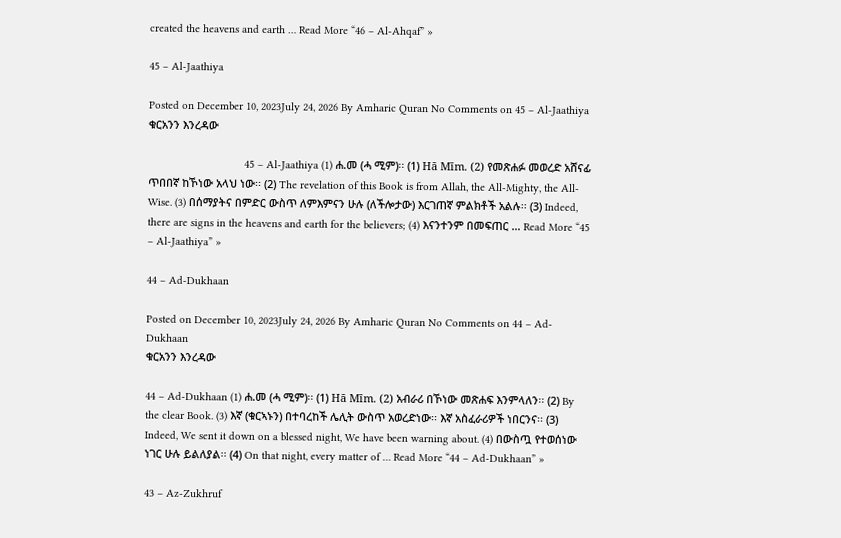created the heavens and earth … Read More “46 – Al-Ahqaf” »

45 – Al-Jaathiya

Posted on December 10, 2023July 24, 2026 By Amharic Quran No Comments on 45 – Al-Jaathiya
ቁርአንን እንረዳው

                                45 – Al-Jaathiya (1) ሐ.መ (ሓ ሚም)፡፡ (1) Hā Mīm. (2) የመጽሐፉ መወረድ አሸናፊ ጥበበኛ ከኾነው አላህ ነው፡፡ (2) The revelation of this Book is from Allah, the All-Mighty, the All-Wise. (3) በሰማያትና በምድር ውስጥ ለምእምናን ሁሉ (ለችሎታው) እርገጠኛ ምልክቶች አልሉ፡፡ (3) Indeed, there are signs in the heavens and earth for the believers; (4) እናንተንም በመፍጠር … Read More “45 – Al-Jaathiya” »

44 – Ad-Dukhaan

Posted on December 10, 2023July 24, 2026 By Amharic Quran No Comments on 44 – Ad-Dukhaan
ቁርአንን እንረዳው

44 – Ad-Dukhaan (1) ሐ.መ (ሓ ሚም)፡፡ (1) Hā Mīm. (2) አብራሪ በኾነው መጽሐፍ እንምላለን፡፡ (2) By the clear Book. (3) እኛ (ቁርኣኑን) በተባረከች ሌሊት ውስጥ አወረድነው፡፡ እኛ አስፈራሪዎች ነበርንና፡፡ (3) Indeed, We sent it down on a blessed night, We have been warning about. (4) በውስጧ የተወሰነው ነገር ሁሉ ይልለያል፡፡ (4) On that night, every matter of … Read More “44 – Ad-Dukhaan” »

43 – Az-Zukhruf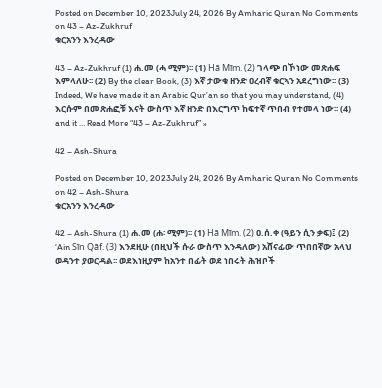Posted on December 10, 2023July 24, 2026 By Amharic Quran No Comments on 43 – Az-Zukhruf
ቁርአንን እንረዳው

43 – Az-Zukhruf (1) ሐ.መ (ሓ ሚም)፡፡ (1) Hā Mīm. (2) ገላጭ በኾነው መጽሐፍ እምላለሁ፡፡ (2) By the clear Book, (3) እኛ ታውቁ ዘንድ ዐረብኛ ቁርኣን አደረግነው፡፡ (3) Indeed, We have made it an Arabic Qur’an so that you may understand, (4) እርሱም በመጽሐፎቹ እናት ውስጥ እኛ ዘንድ በእርግጥ ከፍተኛ ጥበብ የተመላ ነው፡፡ (4) and it … Read More “43 – Az-Zukhruf” »

42 – Ash-Shura

Posted on December 10, 2023July 24, 2026 By Amharic Quran No Comments on 42 – Ash-Shura
ቁርአንን እንረዳው

42 – Ash-Shura (1) ሐ.መ (ሐ፡ ሚም)፡፡ (1) Hā Mīm. (2) ዐ.ሰ.ቀ (ዓይን ሲን ቃፍ)፤ (2) ‘Ain Sīn Qāf. (3) እንደዚሁ (በዚህች ሱራ ውስጥ እንዳለው) አሸናፊው ጥበበኛው አላህ ወዳንተ ያወርዳል፡፡ ወደእነዚያም ከአንተ በፊት ወደ ነበሩት ሕዝቦች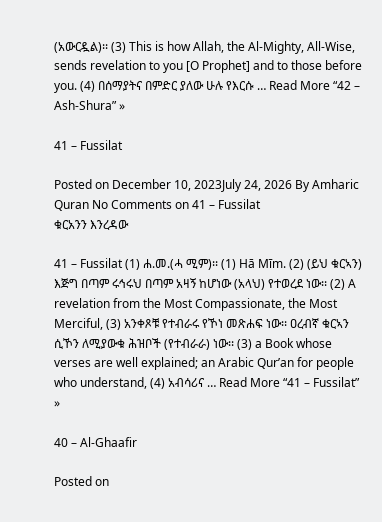(አውርዷል)፡፡ (3) This is how Allah, the Al-Mighty, All-Wise, sends revelation to you [O Prophet] and to those before you. (4) በሰማያትና በምድር ያለው ሁሉ የእርሱ … Read More “42 – Ash-Shura” »

41 – Fussilat

Posted on December 10, 2023July 24, 2026 By Amharic Quran No Comments on 41 – Fussilat
ቁርአንን እንረዳው

41 – Fussilat (1) ሐ.መ.(ሓ ሚም)፡፡ (1) Hā Mīm. (2) (ይህ ቁርኣን) እጅግ በጣም ሩኅሩህ በጣም አዛኝ ከሆነው (አላህ) የተወረደ ነው፡፡ (2) A revelation from the Most Compassionate, the Most Merciful, (3) አንቀጾቹ የተብራሩ የኾነ መጽሐፍ ነው፡፡ ዐረብኛ ቁርኣን ሲኾን ለሚያውቁ ሕዝቦች (የተብራራ) ነው፡፡ (3) a Book whose verses are well explained; an Arabic Qur’an for people who understand, (4) አብሳሪና … Read More “41 – Fussilat” »

40 – Al-Ghaafir

Posted on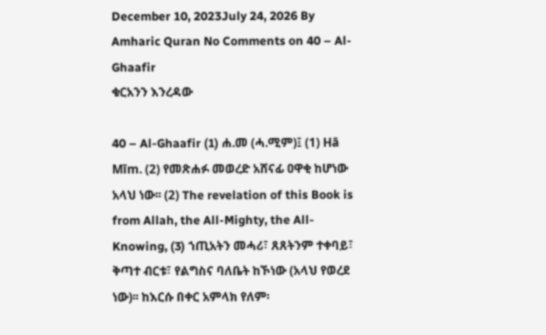December 10, 2023July 24, 2026 By Amharic Quran No Comments on 40 – Al-Ghaafir
ቁርአንን እንረዳው

40 – Al-Ghaafir (1) ሐ.መ (ሓ.ሚም)፤ (1) Hā Mīm. (2) የመጽሐፉ መወረድ አሸናፊ ዐዋቂ ከሆነው አላህ ነው፡፡ (2) The revelation of this Book is from Allah, the All-Mighty, the All-Knowing, (3) ኀጢአትን መሓሪ፣ ጸጸትንም ተቀባይ፣ ቅጣተ ብርቱ፣ የልግስና ባለቤት ከኾነው (አላህ የወረደ ነው)፡፡ ከእርሱ በቀር አምላክ የለም፡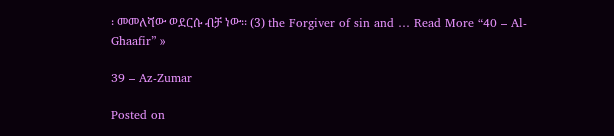፡ መመለሻው ወደርሱ ብቻ ነው፡፡ (3) the Forgiver of sin and … Read More “40 – Al-Ghaafir” »

39 – Az-Zumar

Posted on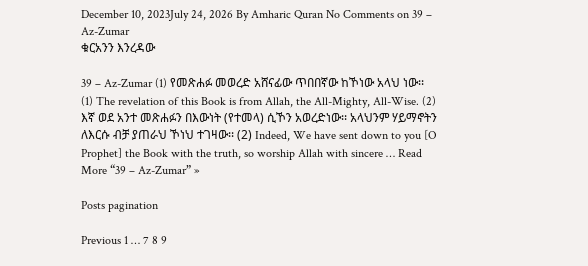December 10, 2023July 24, 2026 By Amharic Quran No Comments on 39 – Az-Zumar
ቁርአንን እንረዳው

39 – Az-Zumar (1) የመጽሐፉ መወረድ አሸናፊው ጥበበኛው ከኾነው አላህ ነው፡፡ (1) The revelation of this Book is from Allah, the All-Mighty, All-Wise. (2) እኛ ወደ አንተ መጽሐፉን በእውነት (የተመላ) ሲኾን አወረድነው፡፡ አላህንም ሃይማኖትን ለእርሱ ብቻ ያጠራህ ኾነህ ተገዛው፡፡ (2) Indeed, We have sent down to you [O Prophet] the Book with the truth, so worship Allah with sincere … Read More “39 – Az-Zumar” »

Posts pagination

Previous 1 … 7 8 9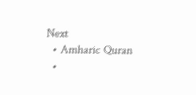Next
  • Amharic Quran
  •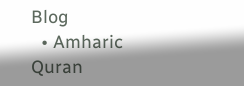Blog
  • Amharic Quran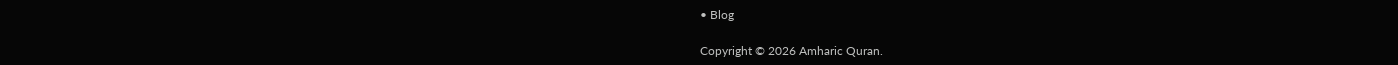• Blog

Copyright © 2026 Amharic Quran.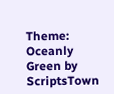Theme: Oceanly Green by ScriptsTown